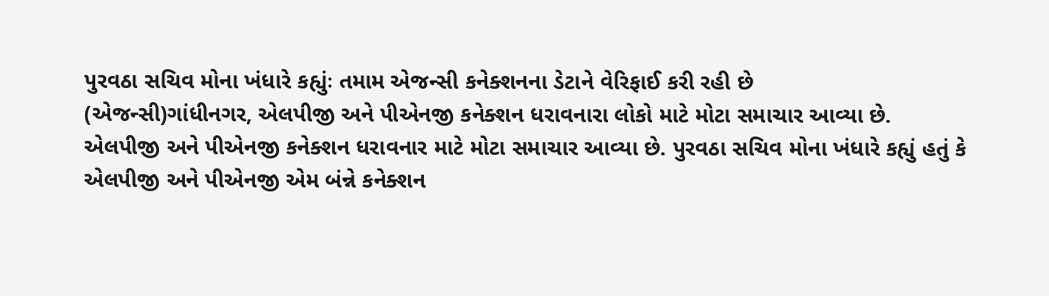પુરવઠા સચિવ મોના ખંધારે કહ્યુંઃ તમામ એજન્સી કનેક્શનના ડેટાને વેરિફાઈ કરી રહી છે
(એજન્સી)ગાંધીનગર, એલપીજી અને પીએનજી કનેક્શન ધરાવનારા લોકો માટે મોટા સમાચાર આવ્યા છે. એલપીજી અને પીએનજી કનેક્શન ધરાવનાર માટે મોટા સમાચાર આવ્યા છે. પુરવઠા સચિવ મોના ખંધારે કહ્યું હતું કે એલપીજી અને પીએનજી એમ બંન્ને કનેક્શન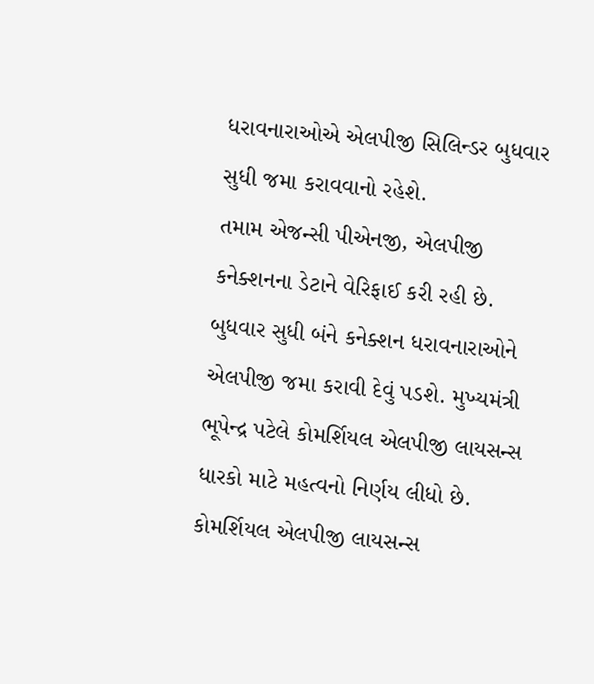ધરાવનારાઓએ એલપીજી સિલિન્ડર બુધવાર સુધી જમા કરાવવાનો રહેશે.
તમામ એજન્સી પીએનજી, એલપીજી કનેક્શનના ડેટાને વેરિફાઈ કરી રહી છે. બુધવાર સુધી બંને કનેક્શન ધરાવનારાઓને એલપીજી જમા કરાવી દેવું પડશે. મુખ્યમંત્રી ભૂપેન્દ્ર પટેલે કોમર્શિયલ એલપીજી લાયસન્સ ધારકો માટે મહત્વનો નિર્ણય લીધો છે. કોમર્શિયલ એલપીજી લાયસન્સ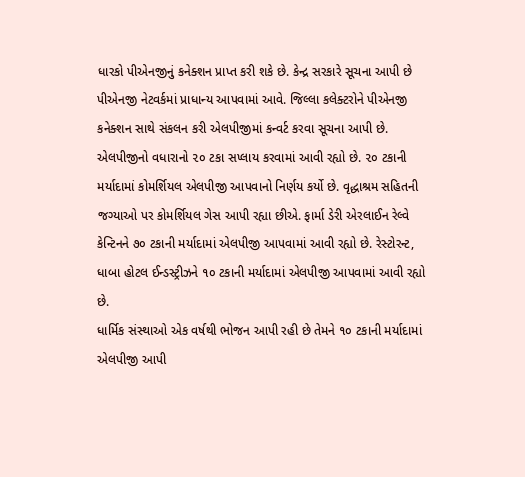ધારકો પીએનજીનું કનેક્શન પ્રાપ્ત કરી શકે છે. કેન્દ્ર સરકારે સૂચના આપી છે પીએનજી નેટવર્કમાં પ્રાધાન્ય આપવામાં આવે. જિલ્લા કલેક્ટરોને પીએનજી કનેક્શન સાથે સંકલન કરી એલપીજીમાં કન્વર્ટ કરવા સૂચના આપી છે.
એલપીજીનો વધારાનો ૨૦ ટકા સપ્લાય કરવામાં આવી રહ્યો છે. ૨૦ ટકાની મર્યાદામાં કોમર્શિયલ એલપીજી આપવાનો નિર્ણય કર્યો છે. વૃદ્ધાશ્રમ સહિતની જગ્યાઓ પર કોમર્શિયલ ગેસ આપી રહ્યા છીએ. ફાર્મા ડેરી એરલાઈન રેલ્વે કેન્ટિનને ૭૦ ટકાની મર્યાદામાં એલપીજી આપવામાં આવી રહ્યો છે. રેસ્ટોરન્ટ, ધાબા હોટલ ઈન્ડસ્ટ્રીઝને ૧૦ ટકાની મર્યાદામાં એલપીજી આપવામાં આવી રહ્યો છે.
ધાર્મિક સંસ્થાઓ એક વર્ષથી ભોજન આપી રહી છે તેમને ૧૦ ટકાની મર્યાદામાં એલપીજી આપી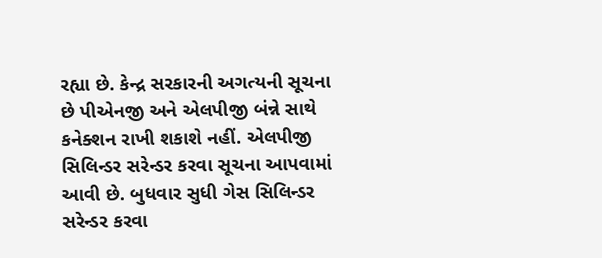રહ્યા છે. કેન્દ્ર સરકારની અગત્યની સૂચના છે પીએનજી અને એલપીજી બંન્ને સાથે કનેક્શન રાખી શકાશે નહીં. એલપીજી સિલિન્ડર સરેન્ડર કરવા સૂચના આપવામાં આવી છે. બુધવાર સુધી ગેસ સિલિન્ડર સરેન્ડર કરવા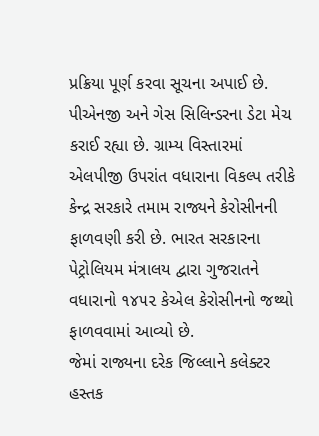પ્રક્રિયા પૂર્ણ કરવા સૂચના અપાઈ છે.
પીએનજી અને ગેસ સિલિન્ડરના ડેટા મેચ કરાઈ રહ્યા છે. ગ્રામ્ય વિસ્તારમાં એલપીજી ઉપરાંત વધારાના વિકલ્પ તરીકે કેન્દ્ર સરકારે તમામ રાજ્યને કેરોસીનની ફાળવણી કરી છે. ભારત સરકારના પેટ્રોલિયમ મંત્રાલય દ્વારા ગુજરાતને વધારાનો ૧૪૫૨ કેએલ કેરોસીનનો જથ્થો ફાળવવામાં આવ્યો છે.
જેમાં રાજ્યના દરેક જિલ્લાને કલેક્ટર હસ્તક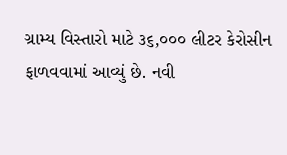ગ્રામ્ય વિસ્તારો માટે ૩૬,૦૦૦ લીટર કેરોસીન ફાળવવામાં આવ્યું છે. નવી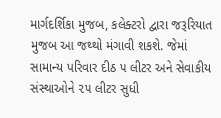માર્ગદર્શિકા મુજબ, કલેક્ટરો દ્વારા જરૂરિયાત મુજબ આ જથ્થો મંગાવી શકશે. જેમાં સામાન્ય પરિવાર દીઠ ૫ લીટર અને સેવાકીય સંસ્થાઓને ૨૫ લીટર સુધી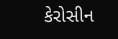કેરોસીન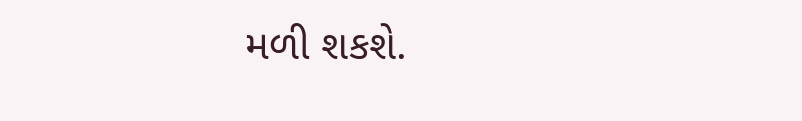મળી શકશે.